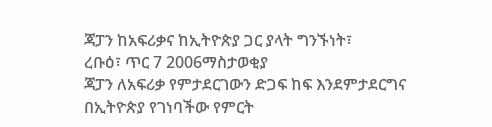ጃፓን ከአፍሪቃና ከኢትዮጵያ ጋር ያላት ግንኙነት፣
ረቡዕ፣ ጥር 7 2006ማስታወቂያ
ጃፓን ለአፍሪቃ የምታደርገውን ድጋፍ ከፍ እንደምታደርግና በኢትዮጵያ የገነባችው የምርት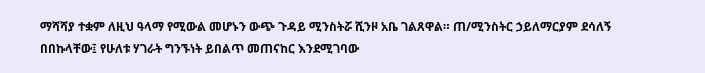ማሻሻያ ተቋም ለዚህ ዓላማ የሚውል መሆኑን ውጭ ጉዳይ ሚንስትሯ ሺንዞ አቤ ገልጸዋል። ጠ/ሚንስትር ኃይለማርያም ደሳለኝ በበኩላቸው፤ የሁለቱ ሃገራት ግንኙነት ይበልጥ መጠናከር እንደሚገባው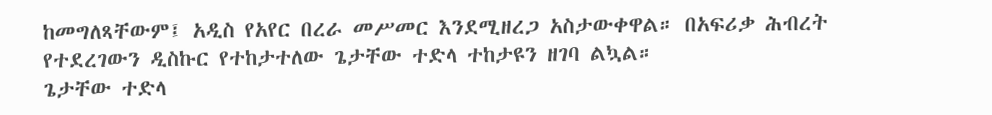ከመግለጻቸውም፤ አዲስ የአየር በረራ መሥመር እንደሚዘረጋ አስታውቀዋል። በአፍሪቃ ሕብረት የተደረገውን ዲስኩር የተከታተለው ጌታቸው ተድላ ተከታዩን ዘገባ ልኳል።
ጌታቸው ተድላ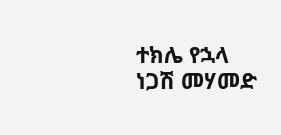ተክሌ የኋላ
ነጋሽ መሃመድ